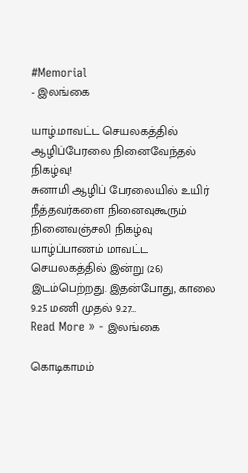#Memorial
- இலங்கை

யாழ்.மாவட்ட செயலகத்தில் ஆழிப்பேரலை நினைவேந்தல் நிகழ்வு!
சுனாமி ஆழிப் பேரலையில் உயிர் நீத்தவர்களை நினைவுகூரும் நினைவஞ்சலி நிகழ்வு யாழ்ப்பாணம் மாவட்ட செயலகத்தில் இன்று (26) இடம்பெற்றது. இதன்போது, காலை 9.25 மணி முதல் 9.27…
Read More » - இலங்கை

கொடிகாமம்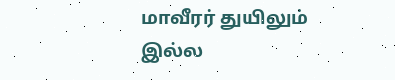மாவீரர் துயிலும் இல்ல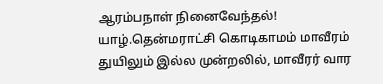ஆரம்பநாள் நினைவேந்தல்!
யாழ்.தென்மராட்சி கொடிகாமம் மாவீரம் துயிலும் இல்ல முன்றலில், மாவீரர் வார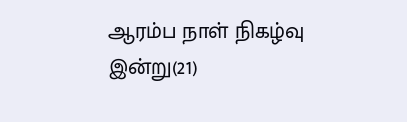ஆரம்ப நாள் நிகழ்வு இன்று(21)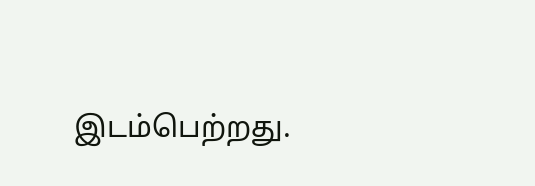இடம்பெற்றது.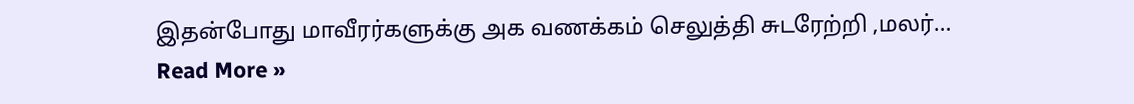இதன்போது மாவீரர்களுக்கு அக வணக்கம் செலுத்தி சுடரேற்றி ,மலர்…
Read More »